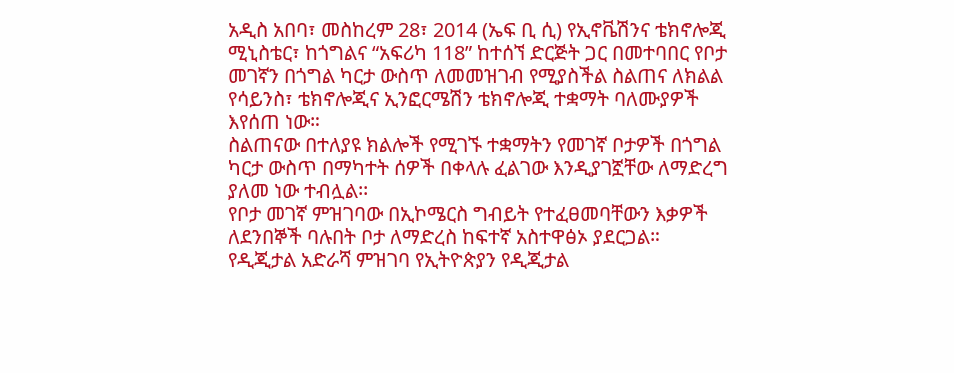አዲስ አበባ፣ መስከረም 28፣ 2014 (ኤፍ ቢ ሲ) የኢኖቬሽንና ቴክኖሎጂ ሚኒስቴር፣ ከጎግልና “አፍሪካ 118” ከተሰኘ ድርጅት ጋር በመተባበር የቦታ መገኛን በጎግል ካርታ ውስጥ ለመመዝገብ የሚያስችል ስልጠና ለክልል የሳይንስ፣ ቴክኖሎጂና ኢንፎርሜሽን ቴክኖሎጂ ተቋማት ባለሙያዎች እየሰጠ ነው።
ስልጠናው በተለያዩ ክልሎች የሚገኙ ተቋማትን የመገኛ ቦታዎች በጎግል ካርታ ውስጥ በማካተት ሰዎች በቀላሉ ፈልገው እንዲያገኟቸው ለማድረግ ያለመ ነው ተብሏል፡፡
የቦታ መገኛ ምዝገባው በኢኮሜርስ ግብይት የተፈፀመባቸውን እቃዎች ለደንበኞች ባሉበት ቦታ ለማድረስ ከፍተኛ አስተዋፅኦ ያደርጋል።
የዲጂታል አድራሻ ምዝገባ የኢትዮጵያን የዲጂታል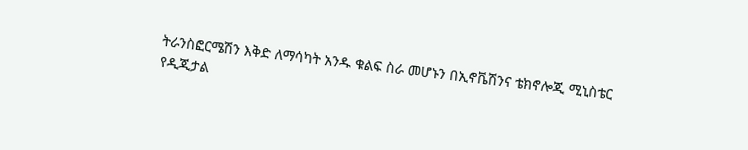ትራንስፎርሜሽን እቅድ ለማሳካት አንዱ ቁልፍ ስራ መሆኑን በኢኖቬሽንና ቴክኖሎጂ ሚኒስቴር የዲጂታል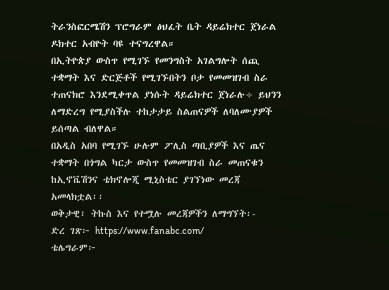ትራንስፎርሜሽን ፕሮግራም ፅህፈት ቤት ዳይሬክተር ጀነራል ዶክተር አብዮት ባዩ ተናግረዋል።
በኢትዮጵያ ውስጥ የሚገኙ የመንግስት አገልግሎት ሰጪ ተቋማት እና ድርጅቶች የሚገኙበትን ቦታ የመመዝገብ ስራ ተጠናክሮ እንደሚቀጥል ያነሱት ዳይሬክተር ጀነራሉ÷ ይህንን ለማድረግ የሚያስችሉ ተከታታይ ስልጠናዎች ለባለሙያዎች ይሰጣል ብለዋል።
በአዲስ አበባ የሚገኙ ሁሉም ፖሊስ ጣቢያዎች እና ጤና ተቋማት በጎግል ካርታ ውስጥ የመመዝገብ ስራ መጠናቁን ከኢኖቬሽንና ቴክኖሎጂ ሚኒስቴር ያገኘነው መረጃ አመላክቷል፡፡
ወቅታዊ፣ ትኩስ እና የተሟሉ መረጃዎችን ለማግኘት፡-
ድረ ገጽ፦ https://www.fanabc.com/
ቴሌግራም፦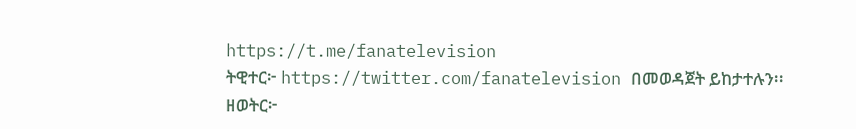https://t.me/fanatelevision
ትዊተር፦ https://twitter.com/fanatelevision በመወዳጀት ይከታተሉን፡፡
ዘወትር፦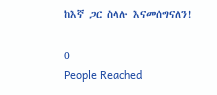ከእኛ ጋር ስላሉ እናመሰግናለን!

0
People Reached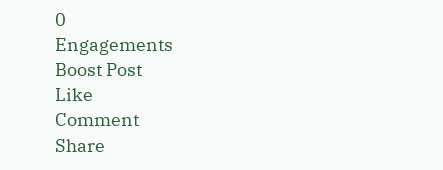0
Engagements
Boost Post
Like
Comment
Share